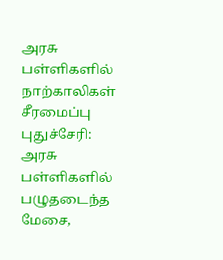அரசு பள்ளிகளில் நாற்காலிகள் சீரமைப்பு
புதுச்சேரி: அரசு பள்ளிகளில் பழுதடைந்த மேசை,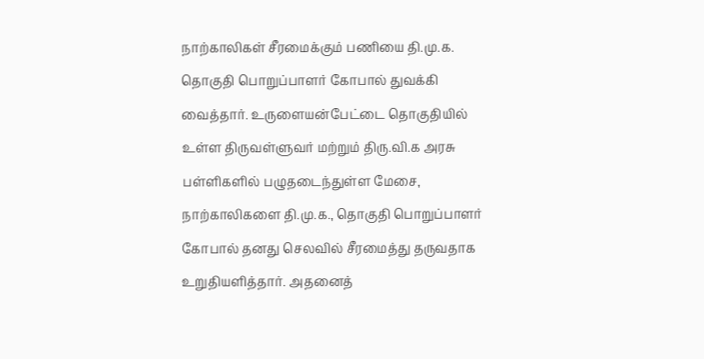நாற்காலிகள் சீரமைக்கும் பணியை தி.மு.க. தொகுதி பொறுப்பாளர் கோபால் துவக்கி வைத்தார். உருளையன்பேட்டை தொகுதியில் உள்ள திருவள்ளுவர் மற்றும் திரு.வி.க அரசு பள்ளிகளில் பழுதடைந்துள்ள மேசை, நாற்காலிகளை தி.மு.க., தொகுதி பொறுப்பாளர் கோபால் தனது செலவில் சீரமைத்து தருவதாக உறுதியளித்தார். அதனைத்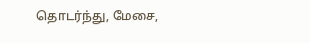தொடர்ந்து, மேசை,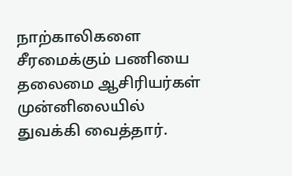நாற்காலிகளை சீரமைக்கும் பணியை தலைமை ஆசிரியர்கள் முன்னிலையில் துவக்கி வைத்தார்.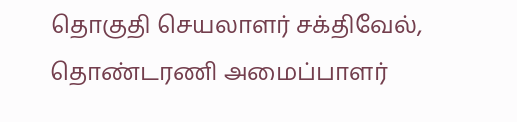தொகுதி செயலாளர் சக்திவேல், தொண்டரணி அமைப்பாளர்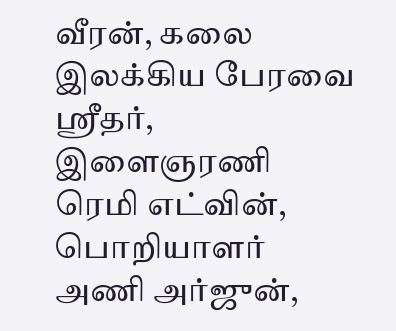வீரன், கலை இலக்கிய பேரவை ஸ்ரீதர், இளைஞரணி ரெமி எட்வின், பொறியாளர் அணி அர்ஜுன்,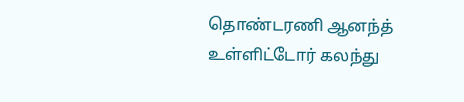தொண்டரணி ஆனந்த் உள்ளிட்டோர் கலந்து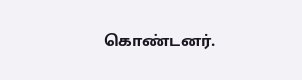கொண்டனர்.